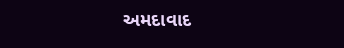અમદાવાદ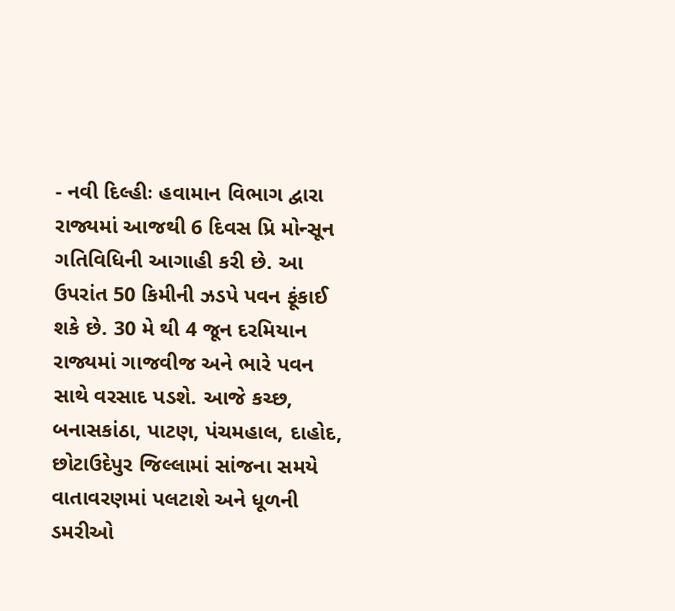- નવી દિલ્હીઃ હવામાન વિભાગ દ્વારા રાજ્યમાં આજથી 6 દિવસ પ્રિ મોન્સૂન ગતિવિધિની આગાહી કરી છે. આ ઉપરાંત 50 કિમીની ઝડપે પવન ફૂંકાઈ શકે છે. 30 મે થી 4 જૂન દરમિયાન રાજ્યમાં ગાજવીજ અને ભારે પવન સાથે વરસાદ પડશે. આજે કચ્છ, બનાસકાંઠા, પાટણ, પંચમહાલ, દાહોદ, છોટાઉદેપુર જિલ્લામાં સાંજના સમયે વાતાવરણમાં પલટાશે અને ધૂળની ડમરીઓ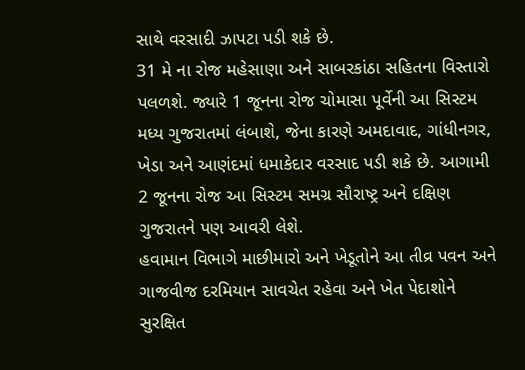સાથે વરસાદી ઝાપટા પડી શકે છે.
31 મે ના રોજ મહેસાણા અને સાબરકાંઠા સહિતના વિસ્તારો પલળશે. જ્યારે 1 જૂનના રોજ ચોમાસા પૂર્વેની આ સિસ્ટમ મધ્ય ગુજરાતમાં લંબાશે, જેના કારણે અમદાવાદ, ગાંધીનગર, ખેડા અને આણંદમાં ધમાકેદાર વરસાદ પડી શકે છે. આગામી 2 જૂનના રોજ આ સિસ્ટમ સમગ્ર સૌરાષ્ટ્ર અને દક્ષિણ ગુજરાતને પણ આવરી લેશે.
હવામાન વિભાગે માછીમારો અને ખેડૂતોને આ તીવ્ર પવન અને ગાજવીજ દરમિયાન સાવચેત રહેવા અને ખેત પેદાશોને સુરક્ષિત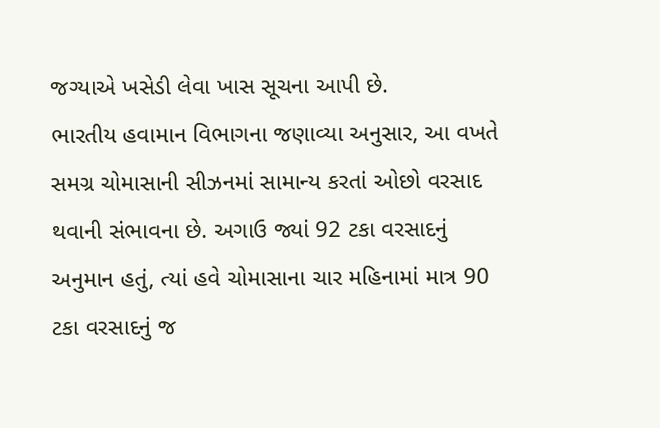જગ્યાએ ખસેડી લેવા ખાસ સૂચના આપી છે.
ભારતીય હવામાન વિભાગના જણાવ્યા અનુસાર, આ વખતે સમગ્ર ચોમાસાની સીઝનમાં સામાન્ય કરતાં ઓછો વરસાદ થવાની સંભાવના છે. અગાઉ જ્યાં 92 ટકા વરસાદનું અનુમાન હતું, ત્યાં હવે ચોમાસાના ચાર મહિનામાં માત્ર 90 ટકા વરસાદનું જ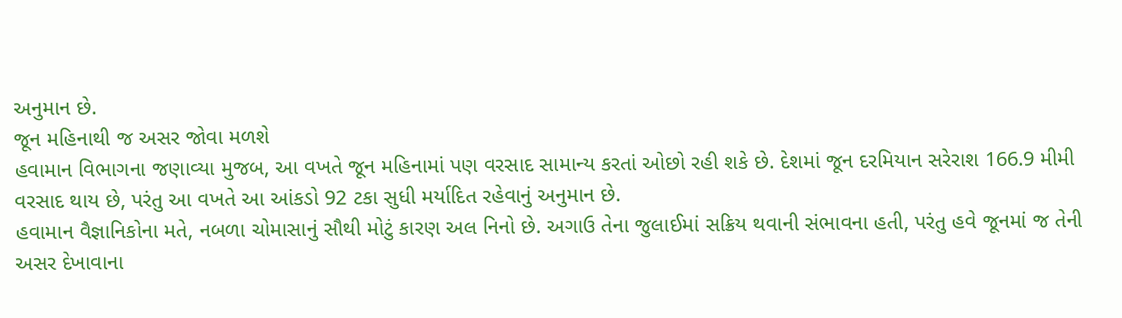અનુમાન છે.
જૂન મહિનાથી જ અસર જોવા મળશે
હવામાન વિભાગના જણાવ્યા મુજબ, આ વખતે જૂન મહિનામાં પણ વરસાદ સામાન્ય કરતાં ઓછો રહી શકે છે. દેશમાં જૂન દરમિયાન સરેરાશ 166.9 મીમી વરસાદ થાય છે, પરંતુ આ વખતે આ આંકડો 92 ટકા સુધી મર્યાદિત રહેવાનું અનુમાન છે.
હવામાન વૈજ્ઞાનિકોના મતે, નબળા ચોમાસાનું સૌથી મોટું કારણ અલ નિનો છે. અગાઉ તેના જુલાઈમાં સક્રિય થવાની સંભાવના હતી, પરંતુ હવે જૂનમાં જ તેની અસર દેખાવાના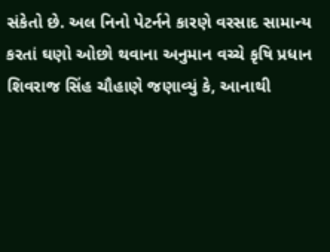સંકેતો છે. અલ નિનો પેટર્નને કારણે વરસાદ સામાન્ય કરતાં ઘણો ઓછો થવાના અનુમાન વચ્ચે કૃષિ પ્રધાન શિવરાજ સિંહ ચૌહાણે જણાવ્યું કે, આનાથી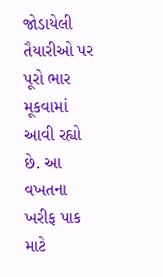જોડાયેલી તૈયારીઓ પર પૂરો ભાર મૂકવામાં આવી રહ્યો છે. આ વખતના ખરીફ પાક માટે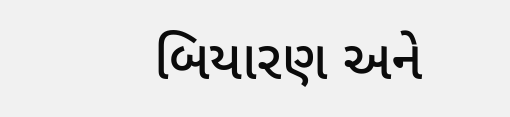બિયારણ અને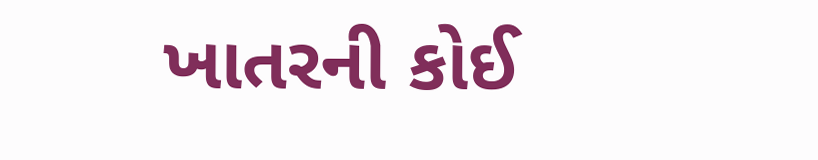ખાતરની કોઈ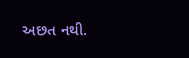અછત નથી.